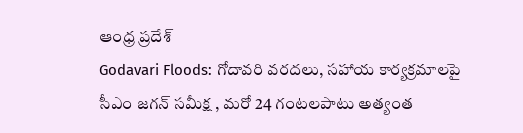ఆంధ్ర ప్రదేశ్
Godavari Floods: గోదావరి వరదలు, సహాయ కార్యక్రమాలపై సీఎం జగన్‌ సమీక్ష , మరో 24 గంటలపాటు అత్యంత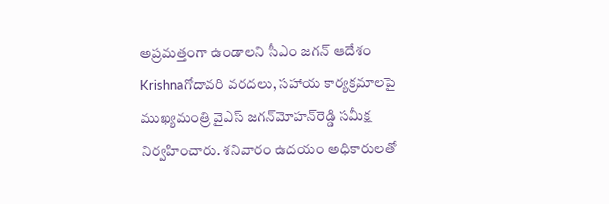అప్రమత్తంగా ఉండాలని సీఎం జగన్‌ ఆదేశం
Krishnaగోదావరి వరదలు, సహాయ కార్యక్రమాలపై ముఖ్యమంత్రి వైఎస్‌ జగన్‌మోహన్‌రెడ్డి సమీక్ష నిర్వహించారు. శనివారం ఉదయం అధికారులతో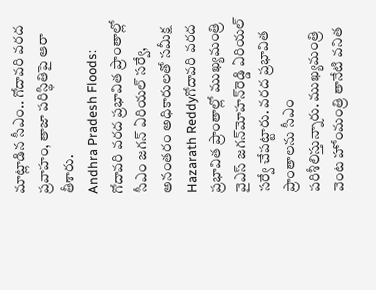మాట్లాడిన సీఎం.. గోదావరి వరద ప్రవాహం, తాజా పరిస్థితిపై ఆరా తీశారు.
Andhra Pradesh Floods: గోదావరి వరద ప్రభావిత ప్రాంతాల్లో సీఎం జగన్‌ ఏరియల్‌ సర్వే, అనంతరం అధికారులతో సమీక్ష
Hazarath Reddyగోదావరి వరద ప్రభావిత ప్రాంతాల్లో ముఖ్యమంత్రి వైఎస్‌ జగన్‌మోహన్‌రెడ్డి ఏరియల్‌ సర్వే చేపట్టారు. వరద ప్రభావిత ప్రాంతాలను సీఎం పరిశీలిస్తున్నారు. ముఖ్యమంత్రి వెంట హోంమంత్రి తానేటి వనిత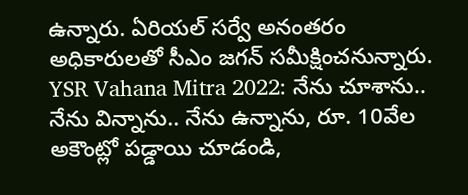ఉన్నారు. ఏరియల్‌ సర్వే అనంతరం అధికారులతో సీఎం జగన్‌ సమీక్షించనున్నారు.
YSR Vahana Mitra 2022: నేను చూశాను.. నేను విన్నాను.. నేను ఉన్నాను, రూ. 10వేల అకౌంట్లో పడ్డాయి చూడండి,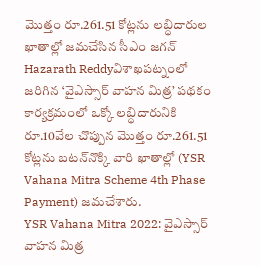మొత్తం రూ.261.51 కోట్లను లబ్ధిదారుల ఖాతాల్లో జమచేసిన సీఎం జగన్
Hazarath Reddyవిశాఖపట్నంలో జరిగిన ‘వైఎస్సార్‌ వాహన మిత్ర’ పథకం కార్యక్రమంలో ఒక్కో లబ్ధిదారునికి రూ.10వేల చొప్పున మొత్తం రూ.261.51 కోట్లను బటన్‌నొక్కి వారి ఖాతాల్లో (YSR Vahana Mitra Scheme 4th Phase Payment) జమచేశారు.
YSR Vahana Mitra 2022: వైఎస్సార్‌ వాహన మిత్ర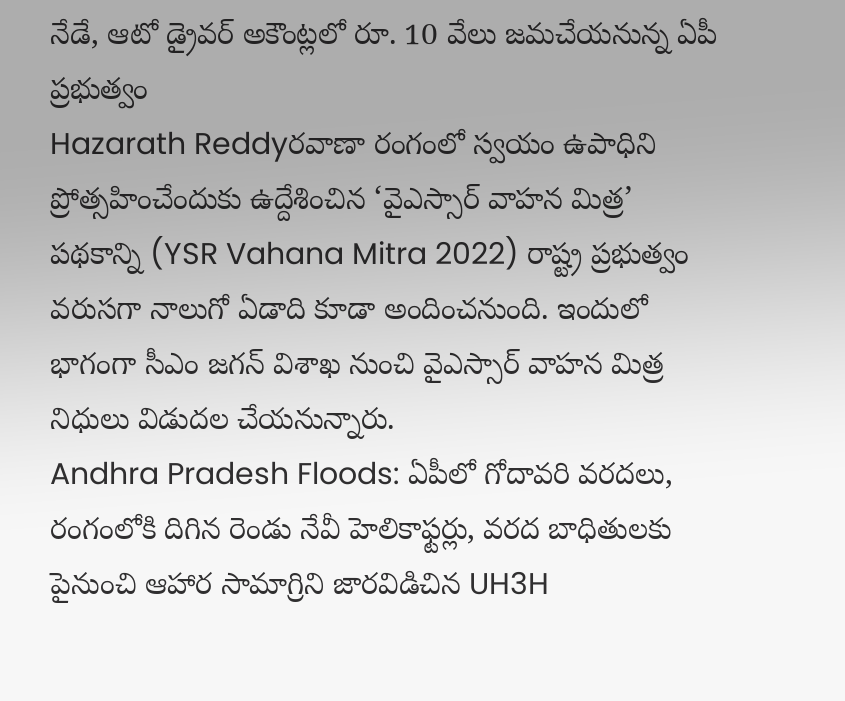నేడే, ఆటో డ్రైవర్ అకౌంట్లలో రూ. 10 వేలు జమచేయనున్న ఏపీ ప్రభుత్వం
Hazarath Reddyరవాణా రంగంలో స్వయం ఉపాధిని ప్రోత్సహించేందుకు ఉద్దేశించిన ‘వైఎస్సార్‌ వాహన మిత్ర’ పథకాన్ని (YSR Vahana Mitra 2022) రాష్ట్ర ప్రభుత్వం వరుసగా నాలుగో ఏడాది కూడా అందించనుంది. ఇందులో భాగంగా సీఎం జగన్ విశాఖ నుంచి వైఎస్సార్‌ వాహన మిత్ర నిధులు విడుదల చేయనున్నారు.
Andhra Pradesh Floods: ఏపీలో గోదావరి వరదలు, రంగంలోకి దిగిన రెండు నేవీ హెలికాఫ్టర్లు, వరద బాధితులకు పైనుంచి ఆహార సామాగ్రిని జారవిడిచిన UH3H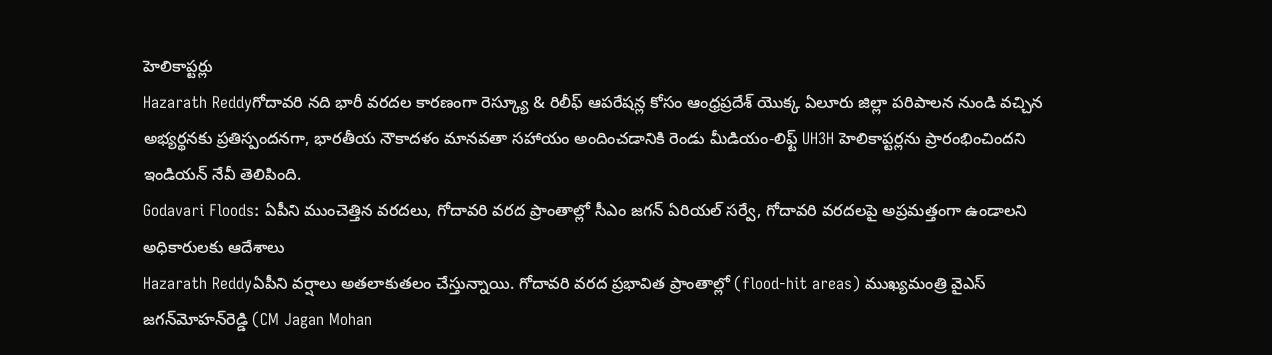హెలికాప్టర్లు
Hazarath Reddyగోదావరి నది భారీ వరదల కారణంగా రెస్క్యూ & రిలీఫ్ ఆపరేషన్ల కోసం ఆంధ్రప్రదేశ్ యొక్క ఏలూరు జిల్లా పరిపాలన నుండి వచ్చిన అభ్యర్థనకు ప్రతిస్పందనగా, భారతీయ నౌకాదళం మానవతా సహాయం అందించడానికి రెండు మీడియం-లిఫ్ట్ UH3H హెలికాప్టర్లను ప్రారంభించిందని ఇండియన్ నేవీ తెలిపింది.
Godavari Floods: ఏపీని ముంచెత్తిన వరదలు, గోదావరి వరద ప్రాంతాల్లో సీఎం జగన్‌ ఏరియల్‌ సర్వే, గోదావరి వరదలపై అప్రమత్తంగా ఉండాలని అధికారులకు ఆదేశాలు
Hazarath Reddyఏపీని వర్షాలు అతలాకుతలం చేస్తున్నాయి. గోదావరి వరద ప్రభావిత ప్రాంతాల్లో (flood-hit areas) ముఖ్యమంత్రి వైఎస్‌ జగన్‌మోహన్‌రెడ్డి (CM Jagan Mohan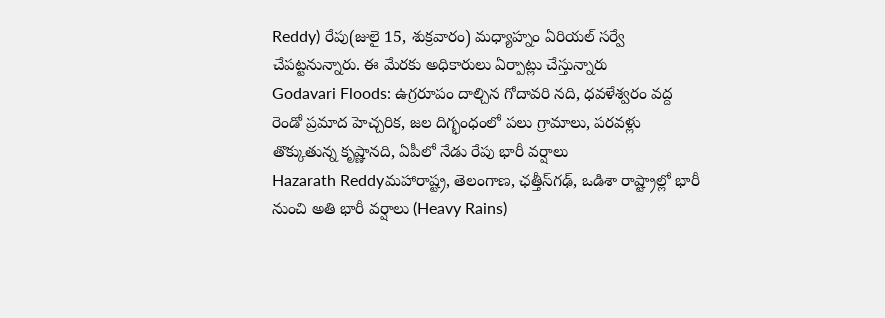Reddy) రేపు(జులై 15, శుక్రవారం) మధ్యాహ్నం ఏరియల్‌ సర్వే చేపట్టనున్నారు. ఈ మేరకు అధికారులు ఏర్పాట్లు చేస్తున్నారు
Godavari Floods: ఉగ్రరూపం దాల్చిన గోదావరి నది, ధవళేశ్వరం వద్ద రెండో ప్రమాద హెచ్చరిక, జల దిగ్భంధంలో పలు గ్రామాలు, పరవళ్లు తొక్కుతున్న కృష్ణానది, ఏపీలో నేడు రేపు భారీ వర్షాలు
Hazarath Reddyమహారాష్ట్ర, తెలంగాణ, ఛత్తీస్‌గఢ్, ఒడిశా రాష్ట్రాల్లో భారీ నుంచి అతి భారీ వర్షాలు (Heavy Rains)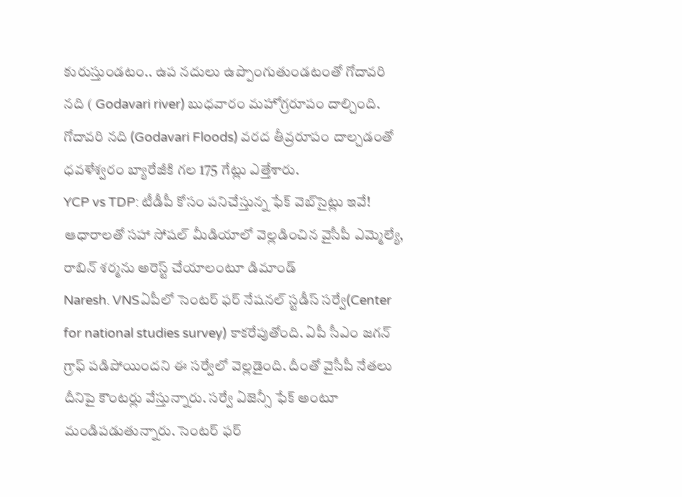కురుస్తుండటం.. ఉప నదులు ఉప్పొంగుతుండటంతో గోదావరి నది ( Godavari river) బుధవారం మహోగ్రరూపం దాల్చింది. గోదావరి నది (Godavari Floods) వరద తీవ్రరూపం దాల్చడంతో ధవళేశ్వరం బ్యారేజీకి గల 175 గేట్లు ఎత్తేశారు.
YCP vs TDP: టీడీపీ కోసం పనిచేస్తున్న ఫేక్ వెబ్‌సైట్లు ఇవే! ఆధారాలతో సహా సోషల్ మీడియాలో వెల్లడించిన వైసీపీ ఎమ్మెల్యే, రాబిన్ శర్మను అరెస్ట్ చేయాలంటూ డిమాండ్
Naresh. VNSఏపీలో సెంటర్ ఫర్ నేషనల్ స్టడీస్ సర్వే(Center for national studies survey) కాకరేపుతోంది. ఏపీ సీఎం జగన్ గ్రాఫ్ పడిపోయిందని ఈ సర్వేలో వెల్లడైంది. దీంతో వైసీపీ నేతలు దీనిపై కౌంటర్లు వేస్తున్నారు. సర్వే ఏజెన్సీ ఫేక్ అంటూ మండిపడుతున్నారు. సెంటర్ ఫర్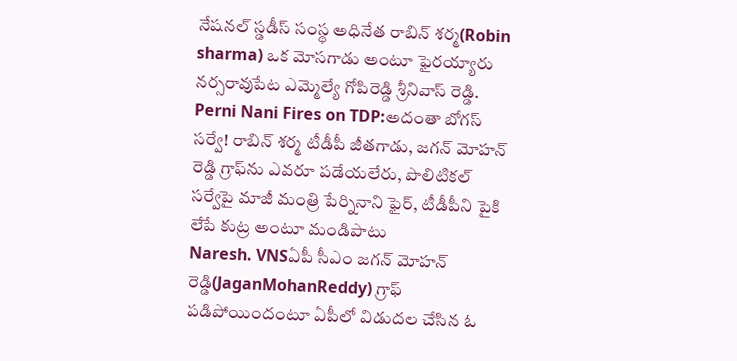నేషనల్ స్డడీస్ సంస్థ అధినేత రాబిన్ శర్మ(Robin sharma) ఒక మోసగాడు అంటూ ఫైరయ్యారు నర్సరావుపేట ఎమ్మెల్యే గోపిరెడ్డి శ్రీనివాస్ రెడ్డి.
Perni Nani Fires on TDP:అదంతా బోగస్ సర్వే! రాబిన్ శర్మ టీడీపీ జీతగాడు, జగన్ మోహన్ రెడ్డి గ్రాఫ్‌ను ఎవరూ పడేయలేరు, పొలిటికల్ సర్వేపై మాజీ మంత్రి పేర్నినాని ఫైర్, టీడీపీని పైకి లేపే కుట్ర అంటూ మండిపాటు
Naresh. VNSఏపీ సీఎం జగన్ మోహన్ రెడ్డి(JaganMohanReddy) గ్రాఫ్ పడిపోయిందంటూ ఏపీలో విడుదల చేసిన ఓ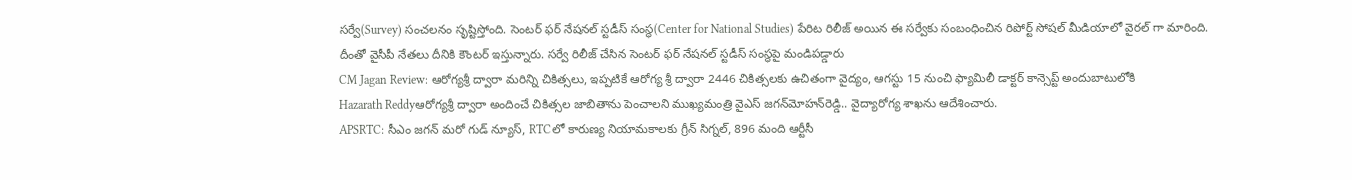సర్వే(Survey) సంచలనం సృష్టిస్తోంది. సెంటర్ ఫర్ నేషనల్ స్టడీస్ సంస్థ(Center for National Studies) పేరిట రిలీజ్ అయిన ఈ సర్వేకు సంబంధించిన రిపోర్ట్ సోషల్ మీడియాలో వైరల్ గా మారింది. దీంతో వైసీపీ నేతలు దీనికి కౌంటర్ ఇస్తున్నారు. సర్వే రిలీజ్ చేసిన సెంటర్ ఫర్ నేషనల్ స్టడీస్ సంస్థపై మండిపడ్డారు
CM Jagan Review: ఆరోగ్యశ్రీ ద్వారా మరిన్ని చికిత్సలు, ఇప్పటికే ఆరోగ్య శ్రీ ద్వారా 2446 చికిత్సలకు ఉచితంగా వైద్యం, ఆగస్టు 15 నుంచి ఫ్యామిలీ డాక్టర్‌ కాన్సెప్ట్‌ అందుబాటులోకి
Hazarath Reddyఆరోగ్యశ్రీ ద్వారా అందించే చికిత్సల జాబితాను పెంచాలని ముఖ్యమంత్రి వైఎస్‌ జగన్‌మోహన్‌రెడ్డి.. వైద్యారోగ్య శాఖను ఆదేశించారు.
APSRTC: సీఎం జగన్ మరో గుడ్ న్యూస్, RTCలో కారుణ్య నియామకాలకు గ్రీన్ సిగ్నల్, 896 మంది ఆర్టీసీ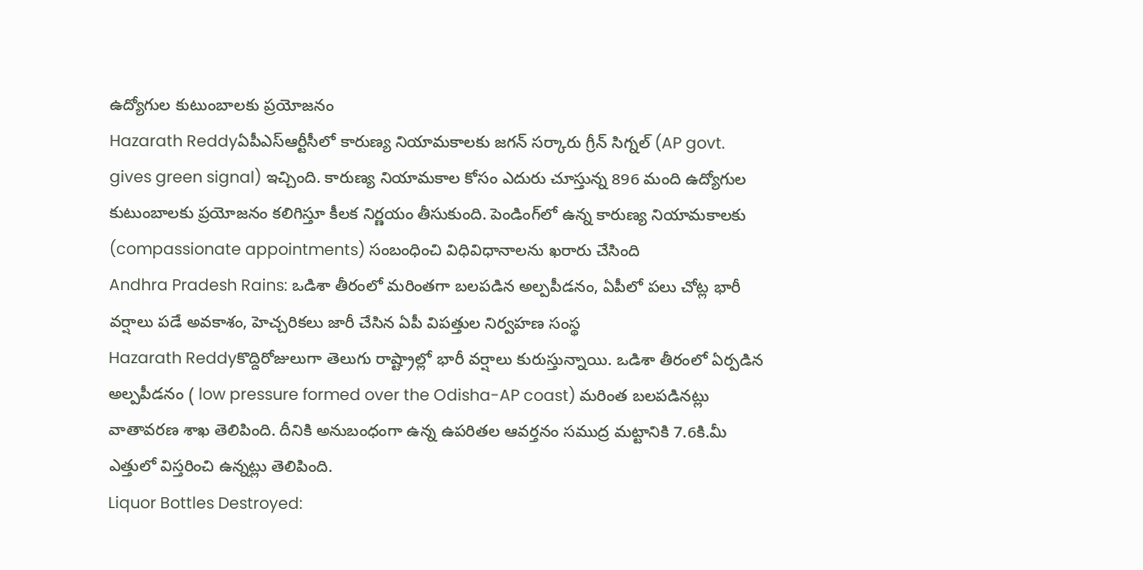ఉద్యోగుల కుటుంబాలకు ప్రయోజనం
Hazarath Reddyఏపీఎస్ఆర్టీసీలో కారుణ్య నియామకాలకు జగన్ సర్కారు గ్రీన్‌ సిగ్నల్‌ (AP govt. gives green signal) ఇచ్చింది. కారుణ్య నియామకాల కోసం ఎదురు చూస్తున్న 896 మంది ఉద్యోగుల కుటుంబాలకు ప్రయోజనం కలిగిస్తూ కీలక నిర్ణయం తీసుకుంది. పెండింగ్‌లో ఉన్న కారుణ్య నియామకాలకు (compassionate appointments) సంబంధించి విధివిధానాలను ఖరారు చేసింది
Andhra Pradesh Rains: ఒడిశా తీరంలో మరింతగా బలపడిన అల్పపీడనం, ఏపీలో పలు చోట్ల భారీ వర్షాలు పడే అవకాశం, హెచ్చరికలు జారీ చేసిన ఏపీ విపత్తుల నిర్వహణ సంస్థ
Hazarath Reddyకొద్దిరోజులుగా తెలుగు రాష్ట్రాల్లో భారీ వర్షాలు కురుస్తున్నాయి. ఒడిశా తీరంలో ఏర్పడిన అల్పపీడనం ( low pressure formed over the Odisha-AP coast) మరింత బలపడినట్లు వాతావరణ శాఖ తెలిపింది. దీనికి అనుబంధంగా ఉన్న ఉపరితల ఆవర్తనం సముద్ర మట్టానికి 7.6కి.మీ ఎత్తులో విస్తరించి ఉన్నట్లు తెలిపింది.
Liquor Bottles Destroyed: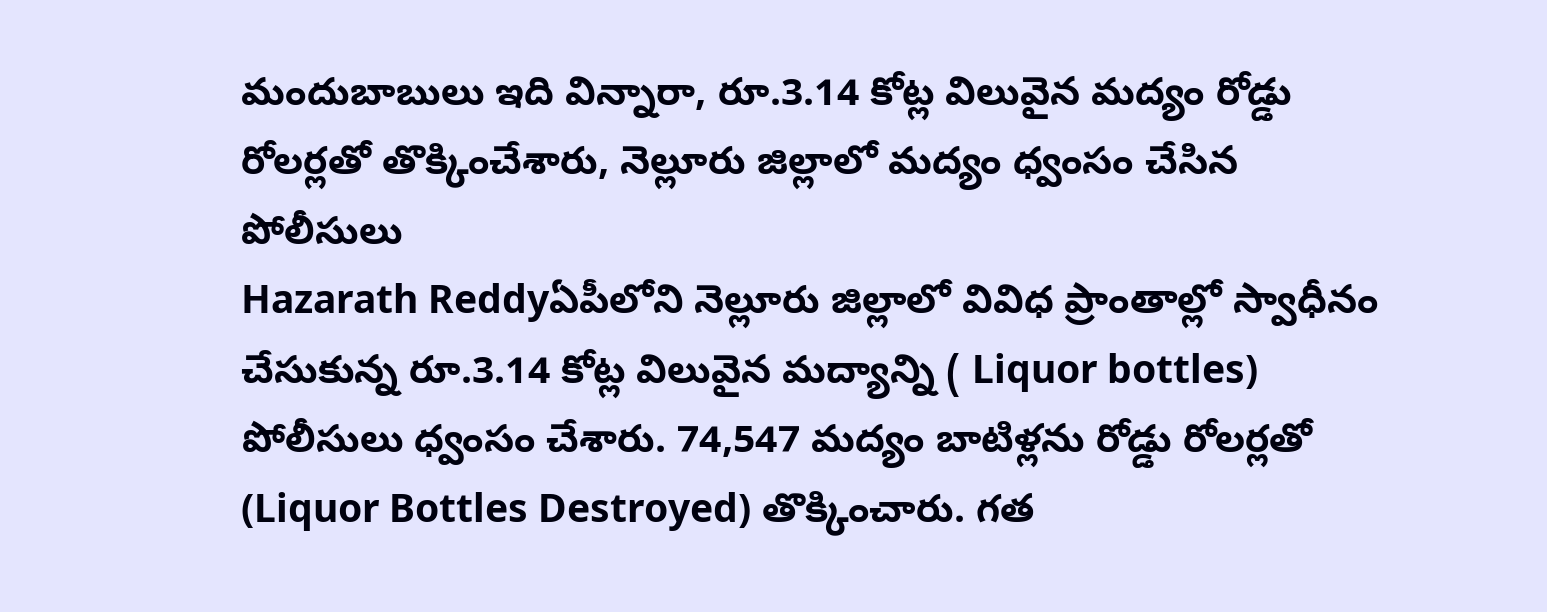మందుబాబులు ఇది విన్నారా, రూ.3.14 కోట్ల విలువైన మద్యం రోడ్డు రోలర్లతో తొక్కించేశారు, నెల్లూరు జిల్లాలో మద్యం ధ్వంసం చేసిన పోలీసులు
Hazarath Reddyఏపీలోని నెల్లూరు జిల్లాలో వివిధ ప్రాంతాల్లో స్వాధీనం చేసుకున్న రూ.3.14 కోట్ల విలువైన మద్యాన్ని ( Liquor bottles) పోలీసులు ధ్వంసం చేశారు. 74,547 మద్యం బాటిళ్లను రోడ్డు రోలర్లతో (Liquor Bottles Destroyed) తొక్కించారు. గత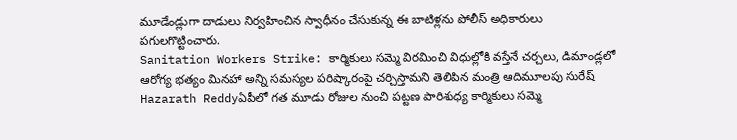మూడేండ్లుగా దాడులు నిర్వహించిన స్వాధీనం చేసుకున్న ఈ బాటిళ్లను పోలీస్ అధికారులు పగులగొట్టించారు.
Sanitation Workers Strike: కార్మికులు సమ్మె విరమించి విధుల్లోకి వస్తేనే చర్చలు, డిమాండ్లలో ఆరోగ్య భత్యం మినహా అన్ని సమస్యల పరిష్కారంపై చర్చిస్తామని తెలిపిన మంత్రి ఆదిమూలపు సురేష్
Hazarath Reddyఏపీలో గత మూడు రోజుల నుంచి పట్టణ పారిశుధ్య కార్మికులు సమ్మె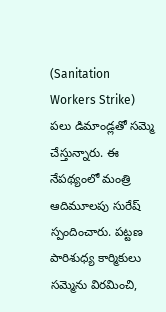(Sanitation Workers Strike) పలు డిమాండ్లతో సమ్మె చేస్తున్నారు. ఈ నేపథ్యంలో మంత్రి ఆదిమూలపు సురేష్ స్పందించారు. పట్టణ పారిశుధ్య కార్మికులు సమ్మెను విరమించి,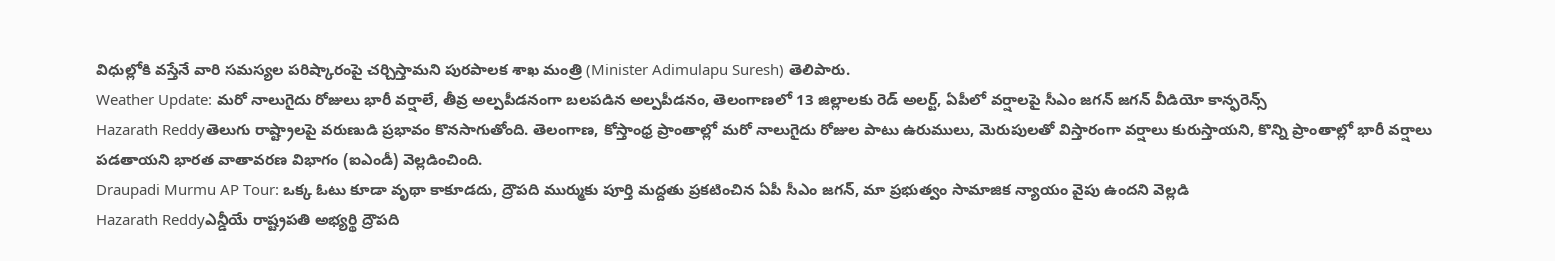విధుల్లోకి వస్తేనే వారి సమస్యల పరిష్కారంపై చర్చిస్తామని పురపాలక శాఖ మంత్రి (Minister Adimulapu Suresh) తెలిపారు.
Weather Update: మరో నాలుగైదు రోజులు భారీ వర్షాలే, తీవ్ర అల్పపీడనంగా బలపడిన అల్పపీడనం, తెలంగాణలో 13 జిల్లాలకు రెడ్ అలర్ట్, ఏపీలో వర్షాలపై సీఎం జగన్ జగన్ వీడియో కాన్ఫరెన్స్
Hazarath Reddyతెలుగు రాష్ట్రాలపై వరుణుడి ప్రభావం కొనసాగుతోంది. తెలంగాణ, కోస్తాంధ్ర ప్రాంతాల్లో మరో నాలుగైదు రోజుల పాటు ఉరుములు, మెరుపులతో విస్తారంగా వర్షాలు కురుస్తాయని, కొన్ని ప్రాంతాల్లో భారీ వర్షాలు పడతాయని భారత వాతావరణ విభాగం (ఐఎండీ) వెల్లడించింది.
Draupadi Murmu AP Tour: ఒక్క ఓటు కూడా వృథా కాకూడదు, ద్రౌపది ముర్ముకు పూర్తి మద్దతు ప్రకటించిన ఏపీ సీఎం జగన్, మా ప్రభుత్వం సామాజిక న్యాయం వైపు ఉందని వెల్లడి
Hazarath Reddyఎన్డీయే రాష్ట్రపతి అభ్యర్థి ద్రౌపది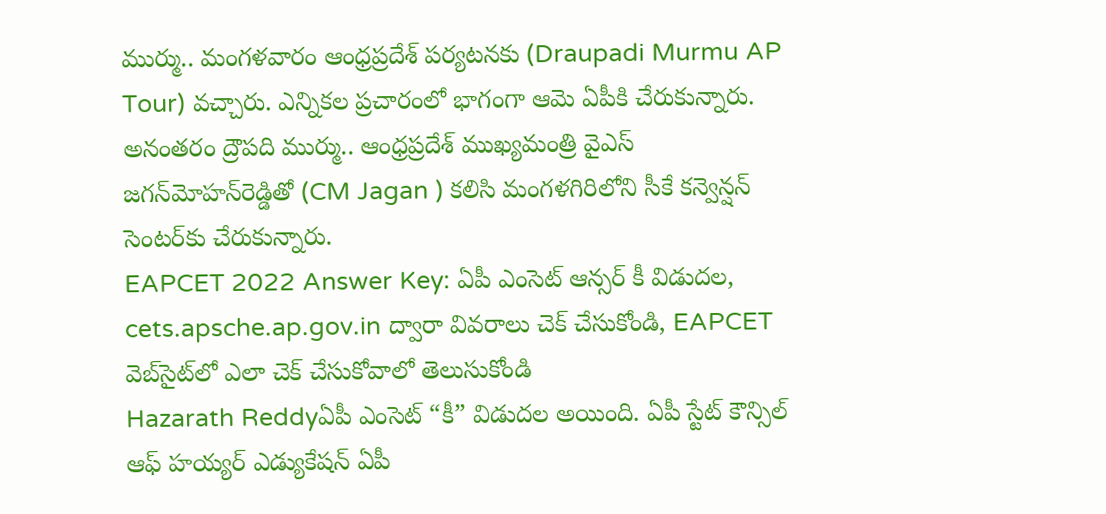ముర్ము.. మంగళవారం ఆంధ్రప్రదేశ్‌ పర్యటనకు (Draupadi Murmu AP Tour) వచ్చారు. ఎన్నికల ప్రచారంలో భాగంగా ఆమె ఏపీకి చేరుకున్నారు. అనంతరం ద్రౌపది ముర్ము.. ఆంధ్రప్రదేశ్‌ ముఖ్యమంత్రి వైఎస్‌ జగన్‌మోహన్‌రెడ్డితో (CM Jagan ) కలిసి మంగళగిరిలోని సీకే కన్వెన్షన్‌ సెంటర్‌కు చేరుకున్నారు.
EAPCET 2022 Answer Key: ఏపీ ఎంసెట్‌ ఆన్సర్‌ కీ విడుదల, cets.apsche.ap.gov.in ద్వారా వివరాలు చెక్ చేసుకోండి, EAPCET వెబ్‌సైట్‌లో ఎలా చెక్‌ చేసుకోవాలో తెలుసుకోండి
Hazarath Reddyఏపీ ఎంసెట్ “కీ” విడుదల అయింది. ఏపీ స్టేట్ కౌన్సిల్ ఆఫ్ హయ్యర్ ఎడ్యుకేషన్ ఏపీ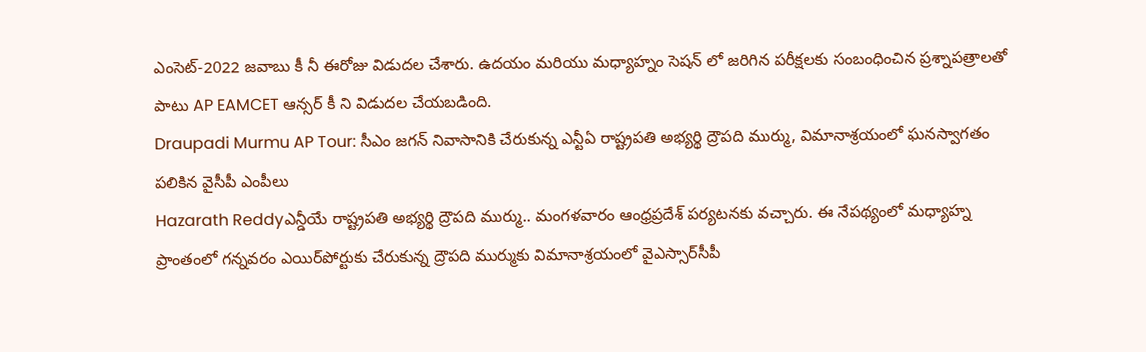ఎంసెట్-2022 జవాబు కీ నీ ఈరోజు విడుదల చేశారు. ఉదయం మరియు మధ్యాహ్నం సెషన్ లో జరిగిన పరీక్షలకు సంబంధించిన ప్రశ్నాపత్రాలతో పాటు AP EAMCET ఆన్సర్ కీ ని విడుదల చేయబడింది.
Draupadi Murmu AP Tour: సీఎం జగన్ నివాసానికి చేరుకున్న ఎన్టీఏ రాష్ట్రపతి అభ్యర్థి ద్రౌపది ముర్ము, విమానాశ్రయంలో ఘనస్వాగతం పలికిన వైసీపీ ఎంపీలు
Hazarath Reddyఎన్డీయే రాష్ట్రపతి అభ్యర్థి ద్రౌపది ముర్ము.. మంగళవారం ఆంధ్రప్రదేశ్‌ పర్యటనకు వచ్చారు. ఈ నేపథ్యంలో మధ్యాహ్న ప్రాంతంలో గన్నవరం ఎయిర్‌పోర్టుకు చేరుకున్న ద్రౌపది ముర్ముకు విమానాశ్రయంలో వైఎస్సార్‌సీపీ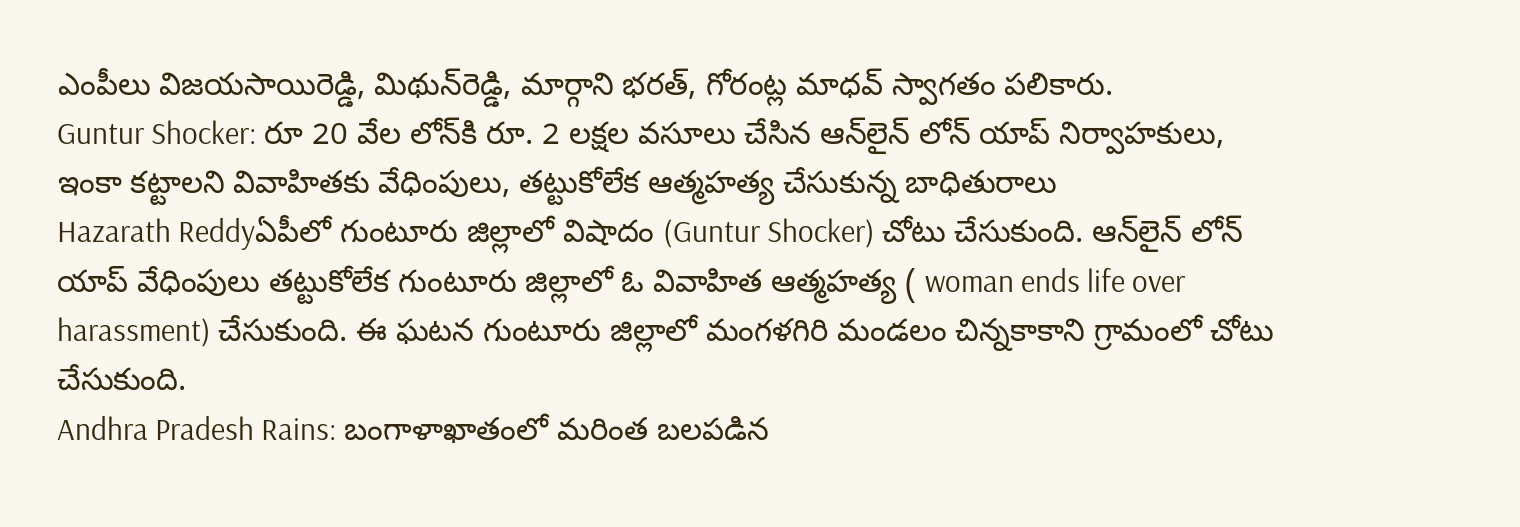ఎంపీలు విజయసాయిరెడ్డి, మిథున్‌రెడ్డి, మార్గాని భరత్‌, గోరంట్ల మాధవ్‌ స్వాగతం పలికారు.
Guntur Shocker: రూ 20 వేల లోన్‌కి రూ. 2 లక్షల వసూలు చేసిన ఆన్‌లైన్ లోన్‌ యాప్ నిర్వాహకులు, ఇంకా కట్టాలని వివాహితకు వేధింపులు, తట్టుకోలేక ఆత్మహత్య చేసుకున్న బాధితురాలు
Hazarath Reddyఏపీలో గుంటూరు జిల్లాలో విషాదం (Guntur Shocker) చోటు చేసుకుంది. ఆన్‌లైన్ లోన్‌ యాప్ వేధింపులు తట్టుకోలేక గుంటూరు జిల్లాలో ఓ వివాహిత ఆత్మహత్య ( woman ends life over harassment) చేసుకుంది. ఈ ఘటన గుంటూరు జిల్లాలో మంగళగిరి మండలం చిన్నకాకాని గ్రామంలో చోటు చేసుకుంది.
Andhra Pradesh Rains: బంగాళాఖాతంలో మరింత బలపడిన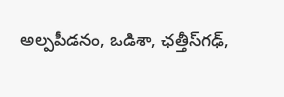అల్పపీడనం, ఒడిశా, ఛత్తీస్‌గఢ్,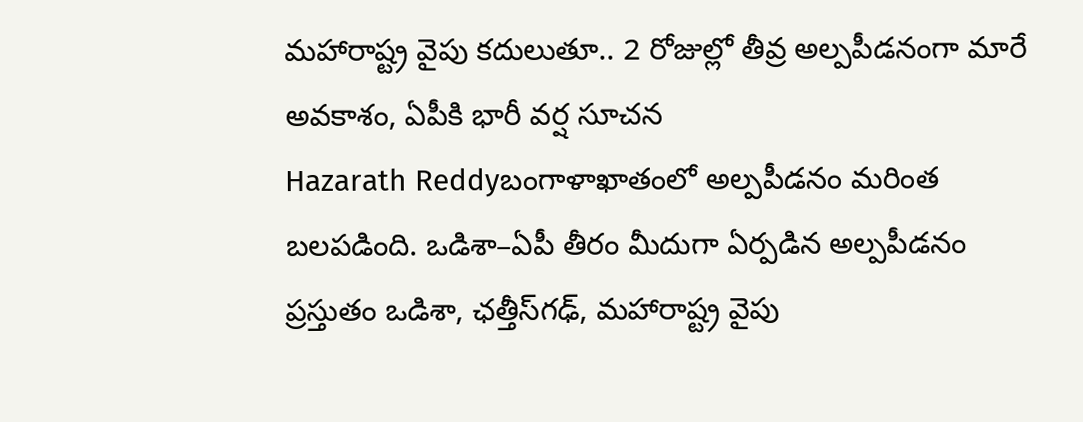మహారాష్ట్ర వైపు కదులుతూ.. 2 రోజుల్లో తీవ్ర అల్పపీడనంగా మారే అవకాశం, ఏపీకి భారీ వర్ష సూచన
Hazarath Reddyబంగాళాఖాతంలో అల్పపీడనం మరింత బలపడింది. ఒడిశా–ఏపీ తీరం మీదుగా ఏర్పడిన అల్పపీడనం ప్రస్తుతం ఒడిశా, ఛత్తీస్‌గఢ్, మహారాష్ట్ర వైపు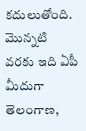కదులుతోంది. మొన్నటి వరకు ఇది ఏపీ మీదుగా తెలంగాణ,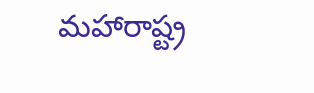మహారాష్ట్ర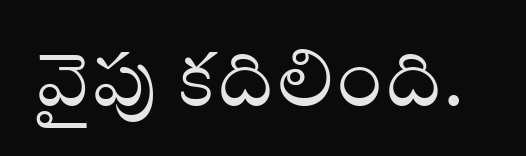వైపు కదిలింది.